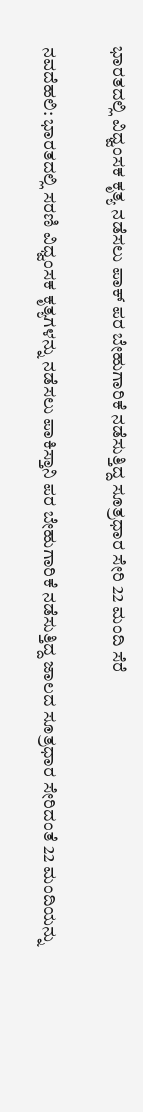ಭಾರತದಲ್ಲಿ ವಿಧ್ವಂಸಕ ಕೃತ್ಯ ನಡೆಸಲು ಪಾಕ್ ಪರ ಬೇಹುಗಾರಿಕೆ ನಡೆಸುತ್ತಿದ್ದ ಸೂತ್ರಧಾರ ಸೇರಿ 22 ಮಂದಿ ಸೆರೆ

ನವದೆಹಲಿ: ಭಾರತದಲ್ಲಿ ಸರಣಿ ವಿಧ್ವಂಸಕ ಕೃತ್ಯಗಳನ್ನು ನಡೆಸಲು ಪಾಕಿಸ್ತಾನಿ ಪರ ಬೇಹುಗಾರಿಕೆ ನಡೆಸುತ್ತಿದ್ದ ಜಾಲದ ಸೂತ್ರಧಾರ ಸೇರಿದಂತೆ 22 ಮಂದಿಯನ್ನು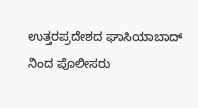ಉತ್ತರಪ್ರದೇಶದ ಘಾಸಿಯಾಬಾದ್ ನಿಂದ ಪೊಲೀಸರು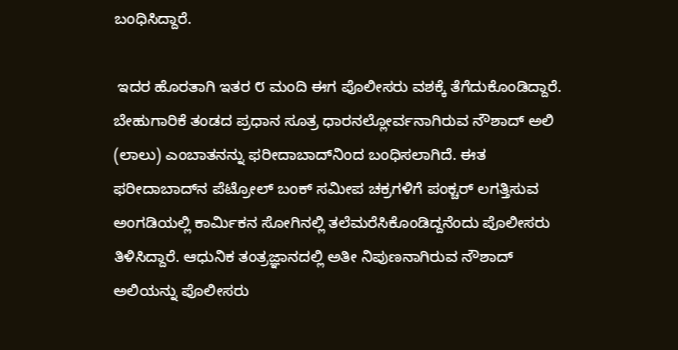ಬಂಧಿಸಿದ್ದಾರೆ.

 ಇದರ ಹೊರತಾಗಿ ಇತರ ೮ ಮಂದಿ ಈಗ ಪೊಲೀಸರು ವಶಕ್ಕೆ ತೆಗೆದುಕೊಂಡಿದ್ದಾರೆ.  ಬೇಹುಗಾರಿಕೆ ತಂಡದ ಪ್ರಧಾನ ಸೂತ್ರ ಧಾರನಲ್ಲೋರ್ವನಾಗಿರುವ ನೌಶಾದ್ ಅಲಿ (ಲಾಲು) ಎಂಬಾತನನ್ನು ಫರೀದಾಬಾದ್‌ನಿಂದ ಬಂಧಿಸಲಾಗಿದೆ. ಈತ ಫರೀದಾಬಾದ್‌ನ ಪೆಟ್ರೋಲ್ ಬಂಕ್ ಸಮೀಪ ಚಕ್ರಗಳಿಗೆ ಪಂಕ್ಚರ್ ಲಗತ್ತಿಸುವ ಅಂಗಡಿಯಲ್ಲಿ ಕಾರ್ಮಿಕನ ಸೋಗಿನಲ್ಲಿ ತಲೆಮರೆಸಿಕೊಂಡಿದ್ದನೆಂದು ಪೊಲೀಸರು ತಿಳಿಸಿದ್ದಾರೆ. ಆಧುನಿಕ ತಂತ್ರಜ್ಞಾನದಲ್ಲಿ ಅತೀ ನಿಪುಣನಾಗಿರುವ ನೌಶಾದ್ ಅಲಿಯನ್ನು ಪೊಲೀಸರು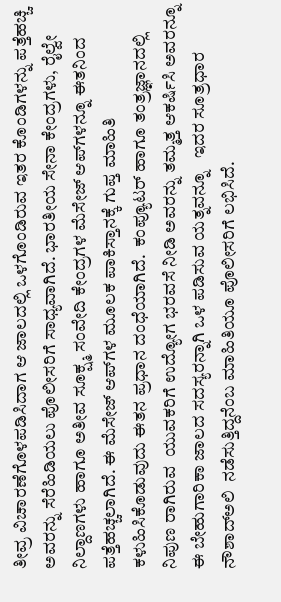ತೀವ್ರ ವಿಚಾರಣೆಗೊಳಪಡಿಸಿದಾಗ ಆ ಜಾಲದಲ್ಲಿ ಒಳಗೊಂಡಿರುವ ಇತರ ಕೊಂಡಿಗಳನ್ನು ಪತ್ತೆಹಚ್ಚಿ ಅವರನ್ನು ಸೆರೆಹಿಡಿಯಲು ಪೊಲೀಸರಿಗೆ ಸಾಧ್ಯವಾಗಿದೆ. ಭಾರತೀಯ ಸೇನಾ ಕೇಂದ್ರಗಳು, ರೈಲ್ವೇ ನಿಲ್ದಾಣಗಳು ಹಾಗೂ ಅತೀವ ಸೂಕ್ಷ್ಮ ಸಂವೇದಿ ಕೇಂದ್ರಗಳ ಮೆಸೇಜ್ ಆಪ್‌ಗಳನ್ನೂ ಈತನಿಂದ ಪತ್ತೆಹಚ್ಚಲಾಗಿದೆ. ಈ ಮೆಸೇಜ್ ಆಪ್‌ಗಳ ಮೂಲಕ ಪಾಕಿಸ್ತಾನಕ್ಕೆ ಗುಪ್ತ ಮಾಹಿತಿ ಕಳುಹಿಸಿಕೊಡುವುದು ಈತನ ಪ್ರಧಾನ ದಂಧೆಯಾಗಿದೆ.  ಕಂಪ್ಯೂಟರ್ ಹಾಗೂ ತಂತ್ರಜ್ಞಾನದಲ್ಲಿ ನಿಪುಣ ರಾಗಿರುವ  ಯುವಕರಿಗೆ ಉದ್ಯೋಗ ಭರವಸೆ ನೀಡಿ ಅವರನ್ನು ತಮ್ಮತ್ತ ಆಕರ್ಷಿಸಿ ಅವರನ್ನೂ ಈ ಬೇಹುಗಾರಿಕಾ ಜಾಲದ ಸದಸ್ಯರನ್ನಾಗಿ ಒಳ ಪಡಿಸುವ ಯತ್ನವನ್ನೂ   ಇದರ ಸೂತ್ರಧಾರ ನೌಶಾದ್‌ಅಲಿ  ನಡೆಸುತ್ತಿದ್ದನೆಂಬ ಮಾಹಿತಿಯೂ ಪೊಲೀಸರಿಗೆ ಲಭಿಸಿದೆ.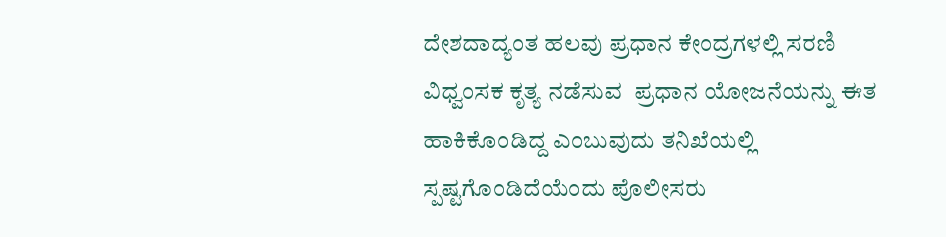ದೇಶದಾದ್ಯಂತ ಹಲವು ಪ್ರಧಾನ ಕೇಂದ್ರಗಳಲ್ಲಿ ಸರಣಿ ವಿಧ್ವಂಸಕ ಕೃತ್ಯ ನಡೆಸುವ  ಪ್ರಧಾನ ಯೋಜನೆಯನ್ನು ಈತ ಹಾಕಿಕೊಂಡಿದ್ದ ಎಂಬುವುದು ತನಿಖೆಯಲ್ಲಿ  ಸ್ಪಷ್ಟಗೊಂಡಿದೆಯೆಂದು ಪೊಲೀಸರು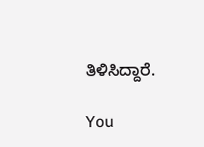ತಿಳಿಸಿದ್ದಾರೆ.

You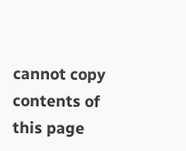cannot copy contents of this page